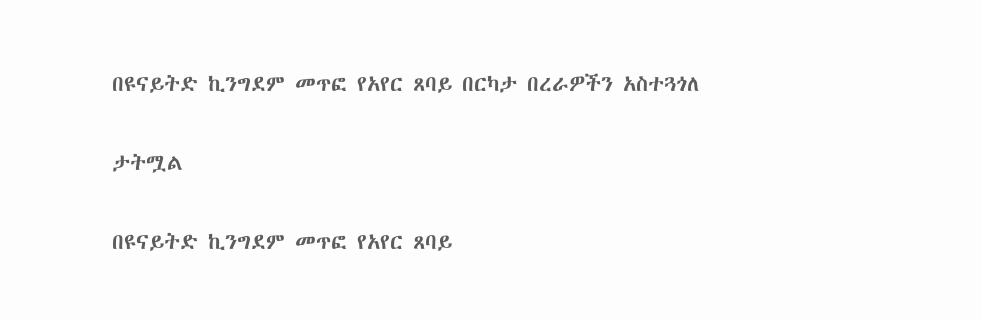በዩናይትድ ኪንግደም መጥፎ የአየር ጸባይ በርካታ በረራዎችን አስተጓጎለ

ታትሟል

በዩናይትድ ኪንግደም መጥፎ የአየር ጸባይ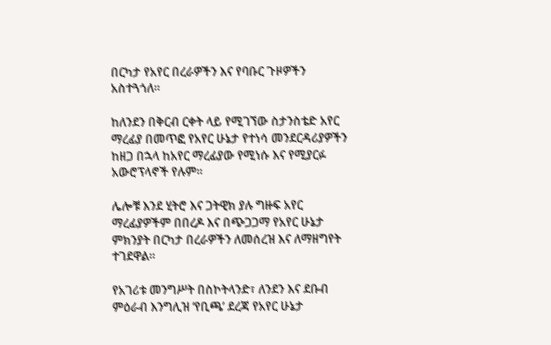በርካታ የአየር በረራዎችን እና የባቡር ጉዞዎችን አስተጓጎለ።

ከለንደን በቅርብ ርቀት ላይ የሚገኘው ስታንስቴድ አየር ማረፊያ በመጥፎ የአየር ሁኔታ የተነሳ መንደርዳሪያዎችን ከዘጋ በኋላ ከአየር ማረፊያው የሚነሱ እና የሚያርፉ አውሮፕላኖች የሉም።

ሌሎቹ እንደ ሂትሮ እና ጋትዊክ ያሉ ግዙፍ አየር ማረፊያዎችም በበረዶ እና በጭጋጋማ የአየር ሁኔታ ምክንያት በርካታ በረራዎችን ለመሰረዝ እና ለማዘግየት ተገደዋል።

የአገሪቱ መንግሥት በስኮትላንድ፣ ለንደን እና ደቡብ ምዕራብ እንግሊዝ ‘የቢጫ’ ደረጃ የአየር ሁኔታ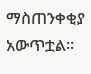ማስጠንቀቂያ አውጥቷል።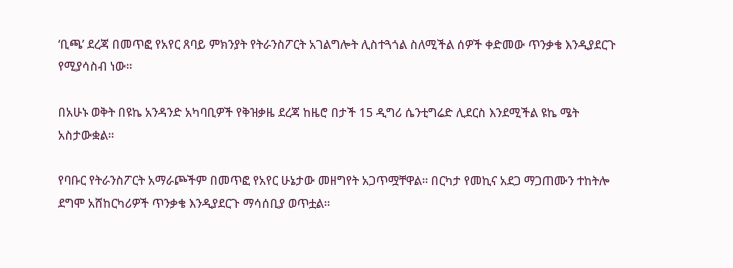‘ቢጫ’ ደረጃ በመጥፎ የአየር ጸባይ ምክንያት የትራንስፖርት አገልግሎት ሊስተጓጎል ስለሚችል ሰዎች ቀድመው ጥንቃቄ እንዲያደርጉ የሚያሳስብ ነው።

በአሁኑ ወቅት በዩኬ አንዳንድ አካባቢዎች የቅዝቃዜ ደረጃ ከዜሮ በታች 15 ዲግሪ ሴንቲግሬድ ሊደርስ እንደሚችል ዩኬ ሜት አስታውቋል።

የባቡር የትራንስፖርት አማራጮችም በመጥፎ የአየር ሁኔታው መዘግየት አጋጥሟቸዋል። በርካታ የመኪና አደጋ ማጋጠሙን ተከትሎ ደግሞ አሸከርካሪዎች ጥንቃቄ እንዲያደርጉ ማሳሰቢያ ወጥቷል።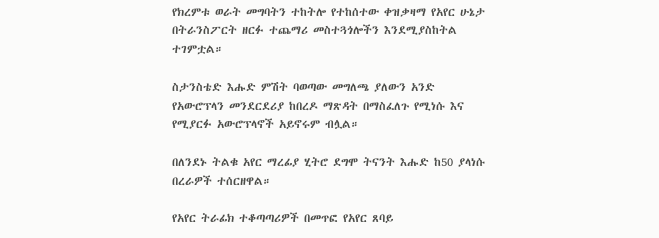የክረምቱ ወራት መግባትን ተከትሎ የተከሰተው ቀዝቃዛማ የአየር ሁኔታ በትራንስፖርት ዘርፉ ተጨማሪ መስተጓጎሎችን እንደሚያስከትል ተገምቷል።

ስታንስቴድ እሑድ ምሽት ባወጣው መግለጫ ያለውን አንድ የአውሮፕላን መንደርደሪያ ከበረዶ ማጽዳት በማስፈለጉ የሚነሱ እና የሚያርፉ አውሮፕላኖች አይኖሩም ብሏል።

በለንደኑ ትልቁ አየር ማረፊያ ሂትሮ ደግሞ ትናንት እሑድ ከ50 ያላነሱ በረራዎች ተሰርዘዋል።

የአየር ትራፊክ ተቆጣጣሪዎች በመጥፎ የአየር ጸባይ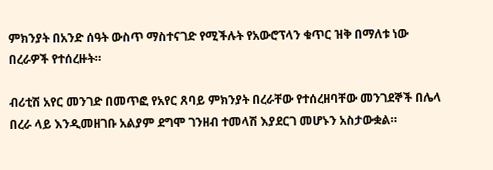ምክንያት በአንድ ሰዓት ውስጥ ማስተናገድ የሚችሉት የአውሮፕላን ቁጥር ዝቅ በማለቱ ነው በረራዎች የተሰረዙት።

ብሪቲሽ አየር መንገድ በመጥፎ የአየር ጸባይ ምክንያት በረራቸው የተሰረዘባቸው መንገደኞች በሌላ በረራ ላይ እንዲመዘገቡ አልያም ደግሞ ገንዘብ ተመላሽ እያደርገ መሆኑን አስታውቋል።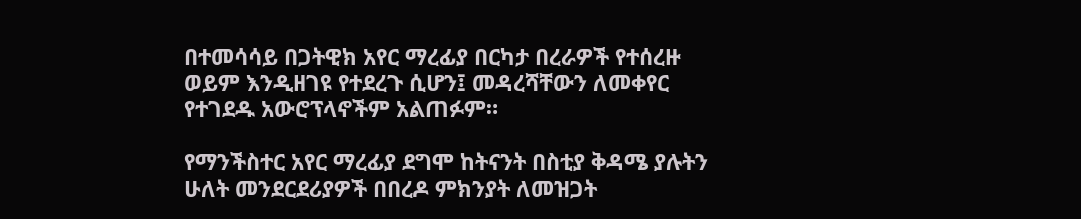በተመሳሳይ በጋትዊክ አየር ማረፊያ በርካታ በረራዎች የተሰረዙ ወይም እንዲዘገዩ የተደረጉ ሲሆን፤ መዳረሻቸውን ለመቀየር የተገደዱ አውሮፕላኖችም አልጠፉም።

የማንችስተር አየር ማረፊያ ደግሞ ከትናንት በስቲያ ቅዳሜ ያሉትን ሁለት መንደርደሪያዎች በበረዶ ምክንያት ለመዝጋት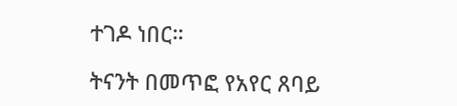ተገዶ ነበር።

ትናንት በመጥፎ የአየር ጸባይ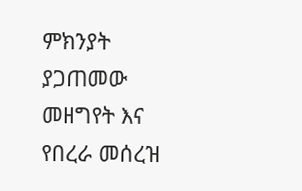ምክንያት ያጋጠመው መዘግየት እና የበረራ መሰረዝ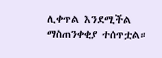ሊቀጥል እንደሚችል ማስጠንቀቂያ ተሰጥቷል።